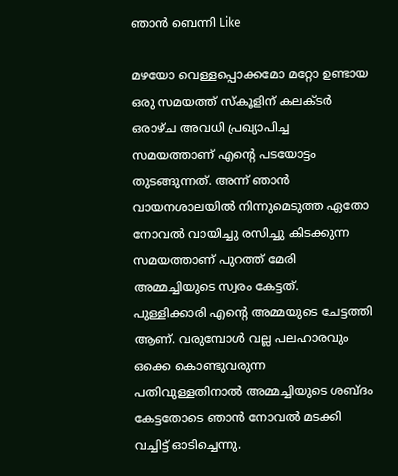ഞാന്‍ ബെന്നി Like

മഴയോ വെള്ളപ്പൊക്കമോ മറ്റോ ഉണ്ടായ ഒരു സമയത്ത് സ്കൂളിന് കലക്ടര്‍ ഒരാഴ്ച അവധി പ്രഖ്യാപിച്ച സമയത്താണ് എന്റെ പടയോട്ടം തുടങ്ങുന്നത്. അന്ന് ഞാന്‍ വായനശാലയില്‍ നിന്നുമെടുത്ത ഏതോ നോവല്‍ വായിച്ചു രസിച്ചു കിടക്കുന്ന സമയത്താണ് പുറത്ത് മേരി അമ്മച്ചിയുടെ സ്വരം കേട്ടത്. പുള്ളിക്കാരി എന്റെ അമ്മയുടെ ചേട്ടത്തി ആണ്. വരുമ്പോള്‍ വല്ല പലഹാരവും ഒക്കെ കൊണ്ടുവരുന്ന പതിവുള്ളതിനാല്‍ അമ്മച്ചിയുടെ ശബ്ദം കേട്ടതോടെ ഞാന്‍ നോവല്‍ മടക്കി വച്ചിട്ട് ഓടിച്ചെന്നു.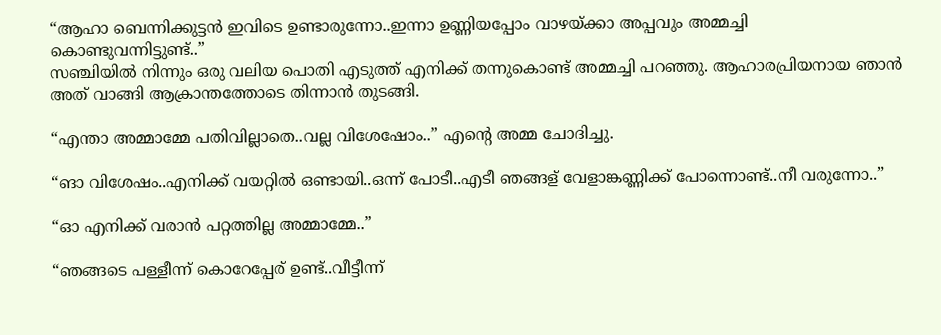“ആഹാ ബെന്നിക്കുട്ടന്‍ ഇവിടെ ഉണ്ടാരുന്നോ..ഇന്നാ ഉണ്ണിയപ്പോം വാഴയ്ക്കാ അപ്പവും അമ്മച്ചി കൊണ്ടുവന്നിട്ടുണ്ട്..”
സഞ്ചിയില്‍ നിന്നും ഒരു വലിയ പൊതി എടുത്ത് എനിക്ക് തന്നുകൊണ്ട് അമ്മച്ചി പറഞ്ഞു. ആഹാരപ്രിയനായ ഞാന്‍ അത് വാങ്ങി ആക്രാന്തത്തോടെ തിന്നാന്‍ തുടങ്ങി.

“എന്താ അമ്മാമ്മേ പതിവില്ലാതെ..വല്ല വിശേഷോം..” എന്റെ അമ്മ ചോദിച്ചു.

“ങാ വിശേഷം..എനിക്ക് വയറ്റില്‍ ഒണ്ടായി..ഒന്ന് പോടീ..എടീ ഞങ്ങള് വേളാങ്കണ്ണിക്ക് പോന്നൊണ്ട്..നീ വരുന്നോ..”

“ഓ എനിക്ക് വരാന്‍ പറ്റത്തില്ല അമ്മാമ്മേ..”

“ഞങ്ങടെ പള്ളീന്ന് കൊറേപ്പേര് ഉണ്ട്..വീട്ടീന്ന്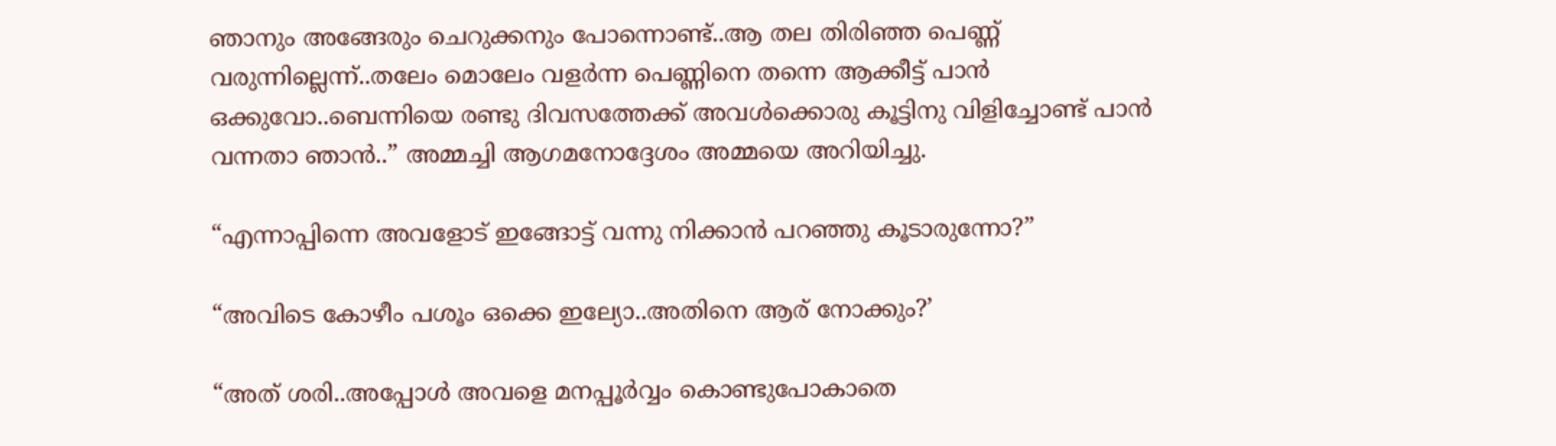ഞാനും അങ്ങേരും ചെറുക്കനും പോന്നൊണ്ട്..ആ തല തിരിഞ്ഞ പെണ്ണ് വരുന്നില്ലെന്ന്..തലേം മൊലേം വളര്‍ന്ന പെണ്ണിനെ തന്നെ ആക്കീട്ട് പാന്‍ ഒക്കുവോ..ബെന്നിയെ രണ്ടു ദിവസത്തേക്ക് അവള്‍ക്കൊരു കൂട്ടിനു വിളിച്ചോണ്ട് പാന്‍ വന്നതാ ഞാന്‍..” അമ്മച്ചി ആഗമനോദ്ദേശം അമ്മയെ അറിയിച്ചു.

“എന്നാപ്പിന്നെ അവളോട് ഇങ്ങോട്ട് വന്നു നിക്കാന്‍ പറഞ്ഞു കൂടാരുന്നോ?”

“അവിടെ കോഴീം പശൂം ഒക്കെ ഇല്യോ..അതിനെ ആര് നോക്കും?’

“അത് ശരി..അപ്പോള്‍ അവളെ മനപ്പൂര്‍വ്വം കൊണ്ടുപോകാതെ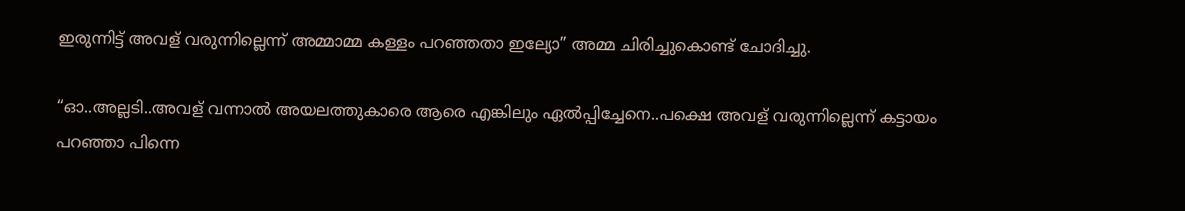ഇരുന്നിട്ട് അവള് വരുന്നില്ലെന്ന് അമ്മാമ്മ കള്ളം പറഞ്ഞതാ ഇല്യോ” അമ്മ ചിരിച്ചുകൊണ്ട് ചോദിച്ചു.

“ഓ..അല്ലടി..അവള് വന്നാല്‍ അയലത്തുകാരെ ആരെ എങ്കിലും ഏല്‍പ്പിച്ചേനെ..പക്ഷെ അവള് വരുന്നില്ലെന്ന് കട്ടായം പറഞ്ഞാ പിന്നെ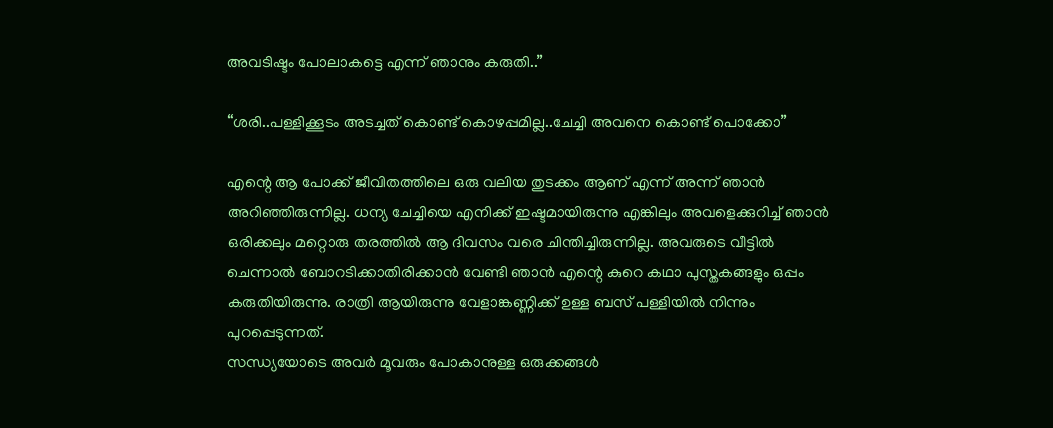അവടിഷ്ടം പോലാകട്ടെ എന്ന് ഞാനും കരുതി..”

“ശരി..പള്ളിക്കൂടം അടച്ചത് കൊണ്ട് കൊഴപ്പമില്ല..ചേച്ചി അവനെ കൊണ്ട് പൊക്കോ”

എന്റെ ആ പോക്ക് ജീവിതത്തിലെ ഒരു വലിയ തുടക്കം ആണ് എന്ന് അന്ന് ഞാന്‍ അറിഞ്ഞിരുന്നില്ല. ധന്യ ചേച്ചിയെ എനിക്ക് ഇഷ്ടമായിരുന്നു എങ്കിലും അവളെക്കുറിച്ച് ഞാന്‍ ഒരിക്കലും മറ്റൊരു തരത്തില്‍ ആ ദിവസം വരെ ചിന്തിച്ചിരുന്നില്ല. അവരുടെ വീട്ടില്‍ ചെന്നാല്‍ ബോറടിക്കാതിരിക്കാന്‍ വേണ്ടി ഞാന്‍ എന്റെ കുറെ കഥാ പുസ്തകങ്ങളും ഒപ്പം കരുതിയിരുന്നു. രാത്രി ആയിരുന്നു വേളാങ്കണ്ണിക്ക് ഉള്ള ബസ് പള്ളിയില്‍ നിന്നും പുറപ്പെടുന്നത്.
സന്ധ്യയോടെ അവര്‍ മൂവരും പോകാനുള്ള ഒരുക്കങ്ങള്‍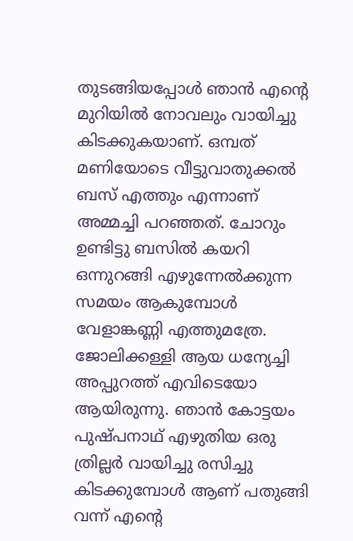തുടങ്ങിയപ്പോള്‍ ഞാന്‍ എന്റെ മുറിയില്‍ നോവലും വായിച്ചു കിടക്കുകയാണ്. ഒമ്പത് മണിയോടെ വീട്ടുവാതുക്കല്‍ ബസ് എത്തും എന്നാണ് അമ്മച്ചി പറഞ്ഞത്. ചോറും ഉണ്ടിട്ടു ബസില്‍ കയറി ഒന്നുറങ്ങി എഴുന്നേല്‍ക്കുന്ന സമയം ആകുമ്പോള്‍ വേളാങ്കണ്ണി എത്തുമത്രേ. ജോലിക്കള്ളി ആയ ധന്യേച്ചി അപ്പുറത്ത് എവിടെയോ ആയിരുന്നു. ഞാന്‍ കോട്ടയം പുഷ്പനാഥ് എഴുതിയ ഒരു ത്രില്ലര്‍ വായിച്ചു രസിച്ചു കിടക്കുമ്പോള്‍ ആണ് പതുങ്ങി വന്ന് എന്റെ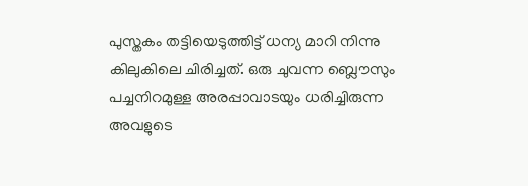പുസ്തകം തട്ടിയെടുത്തിട്ട് ധന്യ മാറി നിന്നു കിലുകിലെ ചിരിച്ചത്. ഒരു ചുവന്ന ബ്ലൌസും പച്ചനിറമുള്ള അരപ്പാവാടയും ധരിച്ചിരുന്ന അവളുടെ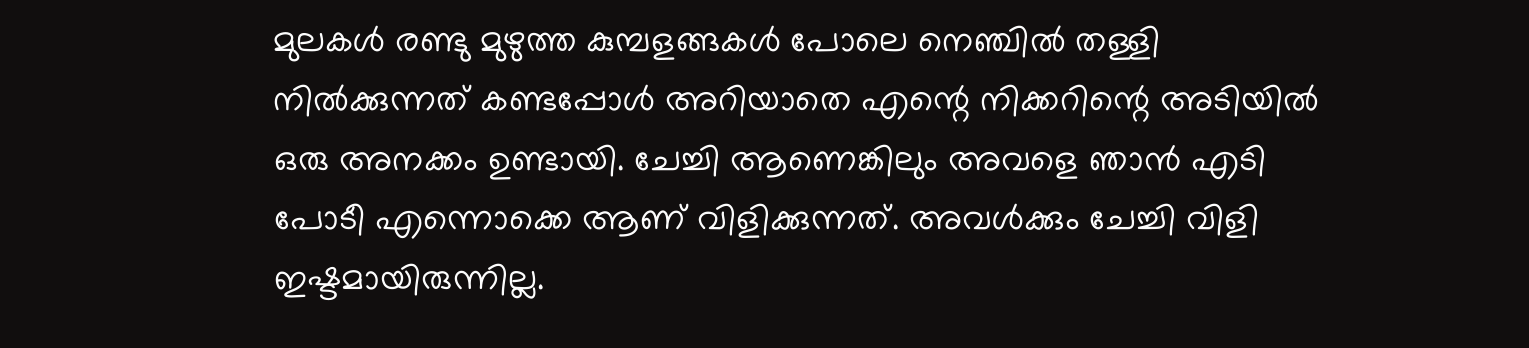മുലകള്‍ രണ്ടു മുഴുത്ത കുമ്പളങ്ങകള്‍ പോലെ നെഞ്ചില്‍ തള്ളി നില്‍ക്കുന്നത് കണ്ടപ്പോള്‍ അറിയാതെ എന്റെ നിക്കറിന്റെ അടിയില്‍ ഒരു അനക്കം ഉണ്ടായി. ചേച്ചി ആണെങ്കിലും അവളെ ഞാന്‍ എടി പോടീ എന്നൊക്കെ ആണ് വിളിക്കുന്നത്. അവള്‍ക്കും ചേച്ചി വിളി ഇഷ്ടമായിരുന്നില്ല.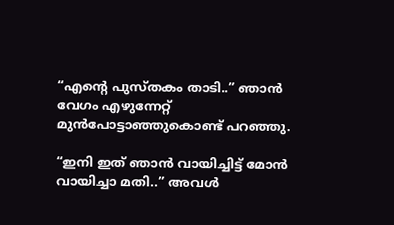“എന്റെ പുസ്തകം താടി..” ഞാന്‍ വേഗം എഴുന്നേറ്റ് മുന്‍പോട്ടാഞ്ഞുകൊണ്ട് പറഞ്ഞു.

“ഇനി ഇത് ഞാന്‍ വായിച്ചിട്ട് മോന്‍ വായിച്ചാ മതി..” അവള്‍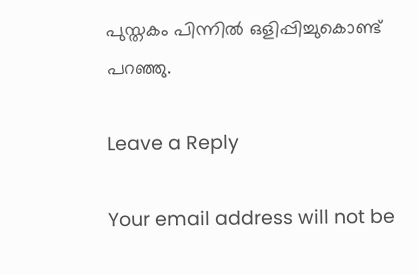പുസ്തകം പിന്നില്‍ ഒളിപ്പിച്ചുകൊണ്ട് പറഞ്ഞു.

Leave a Reply

Your email address will not be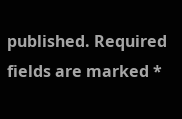published. Required fields are marked *